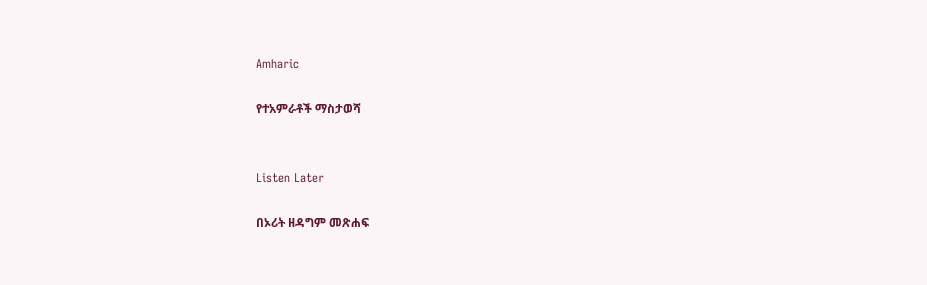Amharic

የተአምራቶች ማስታወሻ


Listen Later

በኦሪት ዘዳግም መጽሐፍ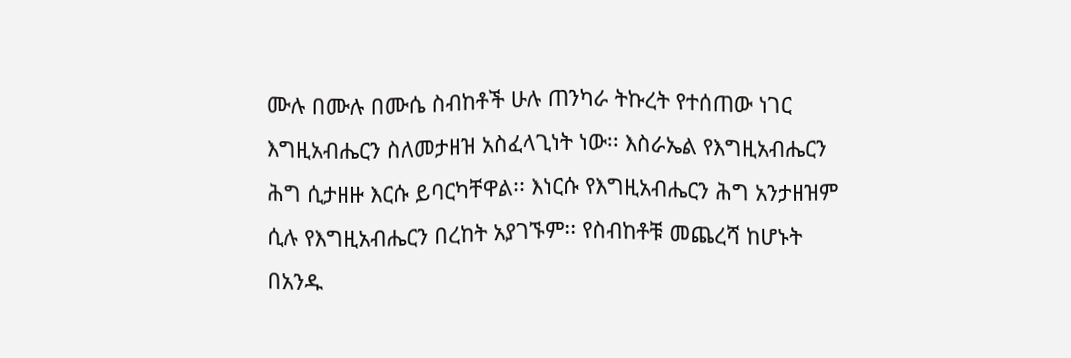ሙሉ በሙሉ በሙሴ ስብከቶች ሁሉ ጠንካራ ትኩረት የተሰጠው ነገር እግዚአብሔርን ስለመታዘዝ አስፈላጊነት ነው፡፡ እስራኤል የእግዚአብሔርን ሕግ ሲታዘዙ እርሱ ይባርካቸዋል፡፡ እነርሱ የእግዚአብሔርን ሕግ አንታዘዝም ሲሉ የእግዚአብሔርን በረከት አያገኙም፡፡ የስብከቶቹ መጨረሻ ከሆኑት በአንዱ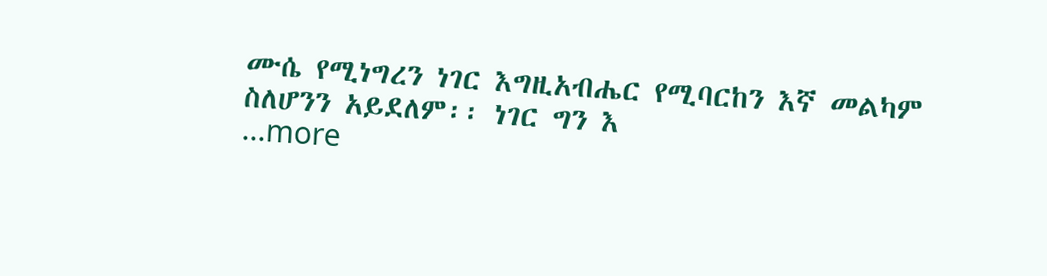ሙሴ የሚነግረን ነገር እግዚአብሔር የሚባርከን እኛ መልካም ስለሆንን አይደለም፡፡ ነገር ግን እ
...more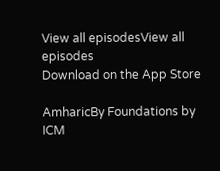View all episodesView all episodes
Download on the App Store

AmharicBy Foundations by ICM